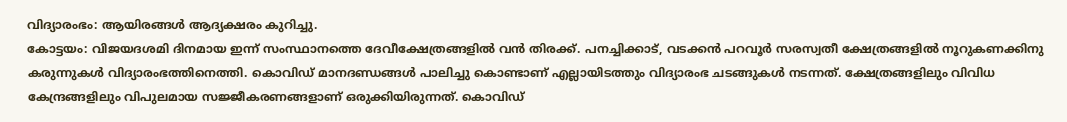വിദ്യാരംഭം: ആയിരങ്ങൾ ആദ്യക്ഷരം കുറിച്ചു.
കോട്ടയം: വിജയദശമി ദിനമായ ഇന്ന് സംസ്ഥാനത്തെ ദേവീക്ഷേത്രങ്ങളിൽ വൻ തിരക്ക്. പനച്ചിക്കാട്, വടക്കൻ പറവൂർ സരസ്വതീ ക്ഷേത്രങ്ങളിൽ നൂറുകണക്കിനു കരുന്നുകൾ വിദ്യാരംഭത്തിനെത്തി. കൊവിഡ് മാനദണ്ഡങ്ങൾ പാലിച്ചു കൊണ്ടാണ് എല്ലായിടത്തും വിദ്യാരംഭ ചടങ്ങുകൾ നടന്നത്. ക്ഷേത്രങ്ങളിലും വിവിധ കേന്ദ്രങ്ങളിലും വിപുലമായ സജ്ജീകരണങ്ങളാണ് ഒരുക്കിയിരുന്നത്. കൊവിഡ്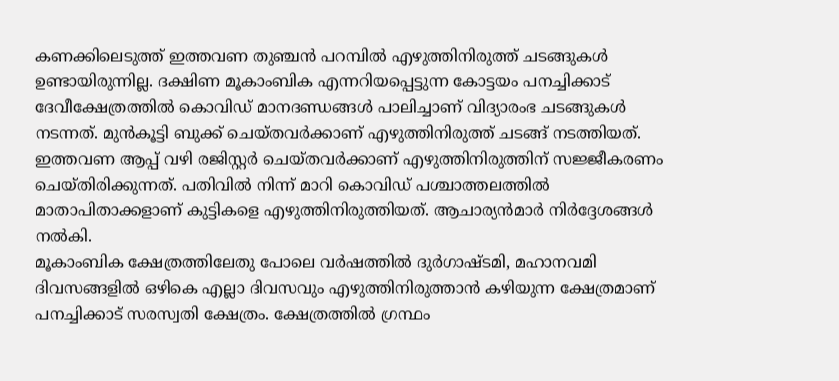കണക്കിലെടുത്ത് ഇത്തവണ തുഞ്ചൻ പറമ്പിൽ എഴുത്തിനിരുത്ത് ചടങ്ങുകൾ ഉണ്ടായിരുന്നില്ല. ദക്ഷിണ മൂകാംബിക എന്നറിയപ്പെട്ടുന്ന കോട്ടയം പനച്ചിക്കാട് ദേവീക്ഷേത്രത്തിൽ കൊവിഡ് മാനദണ്ഡങ്ങൾ പാലിച്ചാണ് വിദ്യാരംഭ ചടങ്ങുകൾ നടന്നത്. മുൻകൂട്ടി ബുക്ക് ചെയ്തവർക്കാണ് എഴുത്തിനിരുത്ത് ചടങ്ങ് നടത്തിയത്. ഇത്തവണ ആപ്പ് വഴി രജിസ്റ്റർ ചെയ്തവർക്കാണ് എഴുത്തിനിരുത്തിന് സജ്ജീകരണം ചെയ്തിരിക്കുന്നത്. പതിവിൽ നിന്ന് മാറി കൊവിഡ് പശ്ചാത്തലത്തിൽ മാതാപിതാക്കളാണ് കുട്ടികളെ എഴുത്തിനിരുത്തിയത്. ആചാര്യൻമാർ നിർദ്ദേശങ്ങൾ നൽകി.
മൂകാംബിക ക്ഷേത്രത്തിലേതു പോലെ വർഷത്തിൽ ദുർഗാഷ്ടമി, മഹാനവമി ദിവസങ്ങളിൽ ഒഴികെ എല്ലാ ദിവസവും എഴുത്തിനിരുത്താൻ കഴിയുന്ന ക്ഷേത്രമാണ് പനച്ചിക്കാട് സരസ്വതി ക്ഷേത്രം. ക്ഷേത്രത്തിൽ ഗ്രന്ഥം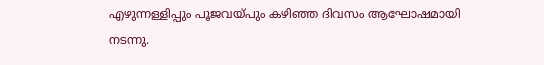എഴുന്നള്ളിപ്പും പൂജവയ്പും കഴിഞ്ഞ ദിവസം ആഘോഷമായി നടന്നു.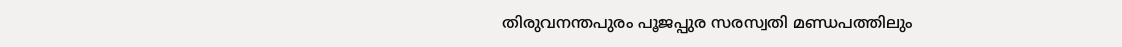തിരുവനന്തപുരം പൂജപ്പുര സരസ്വതി മണ്ഡപത്തിലും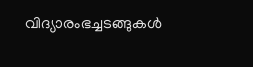വിദ്യാരംഭച്ചടങ്ങുകൾ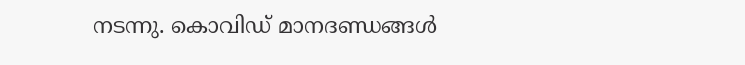നടന്നു. കൊവിഡ് മാനദണ്ഡങ്ങൾ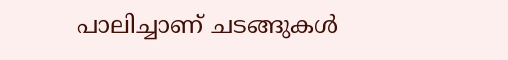പാലിച്ചാണ് ചടങ്ങുകൾ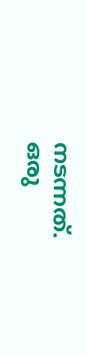നടന്നത്.
ഒരു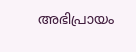അഭിപ്രായം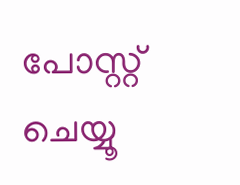പോസ്റ്റ് ചെയ്യൂ